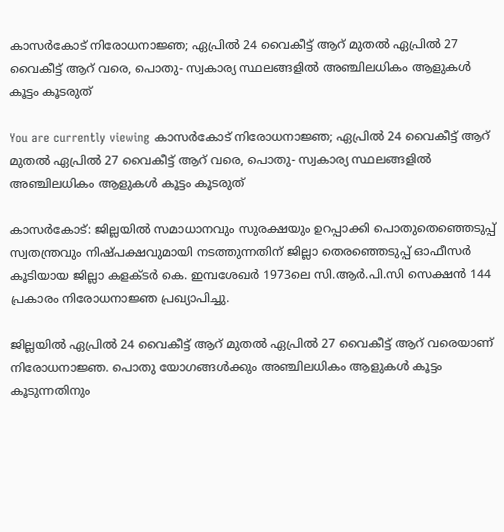കാസർകോട് നിരോധനാജ്ഞ; ഏപ്രില്‍ 24 വൈകീട്ട് ആറ് മുതല്‍ ഏപ്രില്‍ 27 വൈകീട്ട് ആറ് വരെ, പൊതു- സ്വകാര്യ സ്ഥലങ്ങളില്‍ അഞ്ചിലധികം ആളുകള്‍ കൂട്ടം കൂടരുത്

You are currently viewing കാസർകോട് നിരോധനാജ്ഞ; ഏപ്രില്‍ 24 വൈകീട്ട് ആറ് മുതല്‍ ഏപ്രില്‍ 27 വൈകീട്ട് ആറ് വരെ, പൊതു- സ്വകാര്യ സ്ഥലങ്ങളില്‍ അഞ്ചിലധികം ആളുകള്‍ കൂട്ടം കൂടരുത്

കാസർകോട്: ജില്ലയില്‍ സമാധാനവും സുരക്ഷയും ഉറപ്പാക്കി പൊതുതെഞ്ഞെടുപ്പ് സ്വതന്ത്രവും നിഷ്‌പക്ഷവുമായി നടത്തുന്നതിന് ജില്ലാ തെരഞ്ഞെടുപ്പ് ഓഫീസര്‍ കൂടിയായ ജില്ലാ കളക്ടര്‍ കെ. ഇമ്പശേഖര്‍ 1973ലെ സി.ആര്‍.പി.സി സെക്ഷന്‍ 144 പ്രകാരം നിരോധനാജ്ഞ പ്രഖ്യാപിച്ചു.

ജില്ലയില്‍ ഏപ്രില്‍ 24 വൈകീട്ട് ആറ് മുതല്‍ ഏപ്രില്‍ 27 വൈകീട്ട് ആറ് വരെയാണ് നിരോധനാജ്ഞ. പൊതു യോഗങ്ങള്‍ക്കും അഞ്ചിലധികം ആളുകള്‍ കൂട്ടം കൂടുന്നതിനും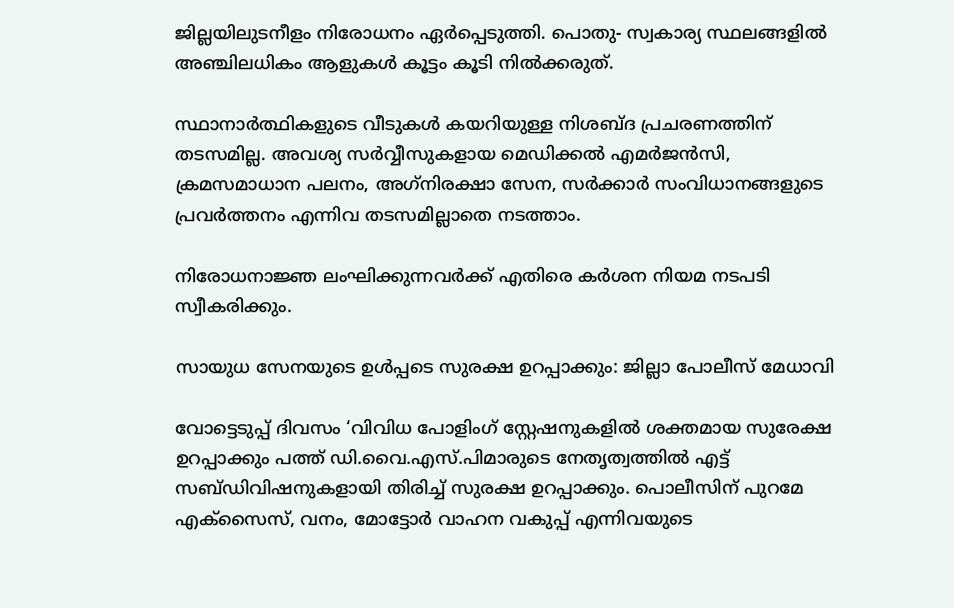ജില്ലയിലുടനീളം നിരോധനം ഏര്‍പ്പെടുത്തി. പൊതു- സ്വകാര്യ സ്ഥലങ്ങളില്‍ അഞ്ചിലധികം ആളുകള്‍ കൂട്ടം കൂടി നില്‍ക്കരുത്.

സ്ഥാനാര്‍ത്ഥികളുടെ വീടുകള്‍ കയറിയുള്ള നിശബ്‌ദ പ്രചരണത്തിന് തടസമില്ല. അവശ്യ സര്‍വ്വീസുകളായ മെഡിക്കല്‍ എമര്‍ജന്‍സി, ക്രമസമാധാന പലനം, അഗ്‌നിരക്ഷാ സേന, സര്‍ക്കാര്‍ സംവിധാനങ്ങളുടെ പ്രവര്‍ത്തനം എന്നിവ തടസമില്ലാതെ നടത്താം.

നിരോധനാജ്ഞ ലംഘിക്കുന്നവര്‍ക്ക് എതിരെ കര്‍ശന നിയമ നടപടി സ്വീകരിക്കും.

സായുധ സേനയുടെ ഉൾപ്പടെ സുരക്ഷ ഉറപ്പാക്കും: ജില്ലാ പോലീസ് മേധാവി

വോട്ടെടുപ്പ് ദിവസം ‘വിവിധ പോളിംഗ് സ്റ്റേഷനുകളിൽ ശക്തമായ സുരേക്ഷ ഉറപ്പാക്കും പത്ത് ഡി.വൈ.എസ്.പിമാരുടെ നേതൃത്വത്തിൽ എട്ട് സബ്‌ഡിവിഷനുകളായി തിരിച്ച് സുരക്ഷ ഉറപ്പാക്കും. പൊലീസിന് പുറമേ എക്സൈസ്, വനം, മോട്ടോർ വാഹന വകുപ്പ് എന്നിവയുടെ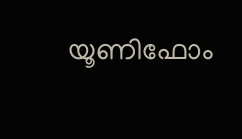യൂണിഫോം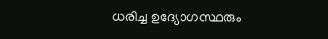ധരിച്ച ഉദ്യോഗസ്ഥരും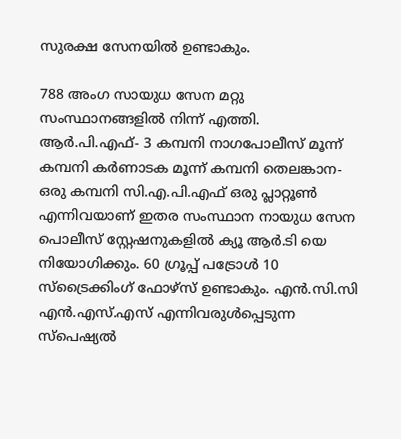സുരക്ഷ സേനയിൽ ഉണ്ടാകും.

788 അംഗ സായുധ സേന മറ്റു സംസ്ഥാനങ്ങളിൽ നിന്ന് എത്തി. ആർ.പി.എഫ്- 3 കമ്പനി നാഗപോലീസ് മൂന്ന് കമ്പനി കർണാടക മൂന്ന് കമ്പനി തെലങ്കാന- ഒരു കമ്പനി സി.എ.പി.എഫ് ഒരു പ്ലാറ്റൂൺ എന്നിവയാണ് ഇതര സംസ്ഥാന നായുധ സേന പൊലീസ് സ്റ്റേഷനുകളിൽ ക്യൂ ആർ.ടി യെ നിയോഗിക്കും. 60 ഗ്രൂപ്പ് പട്രോൾ 10 സ്ട്രൈക്കിംഗ് ഫോഴ്‌സ് ഉണ്ടാകും. എൻ.സി.സി എൻ.എസ്.എസ് എന്നിവരുൾപ്പെടുന്ന സ്പെഷ്യൽ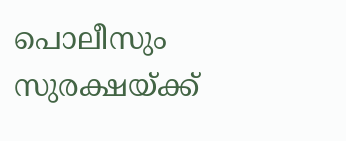പൊലീസും സുരക്ഷയ്ക്ക്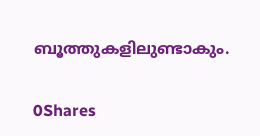ബൂത്തുകളിലുണ്ടാകും.

0Shares